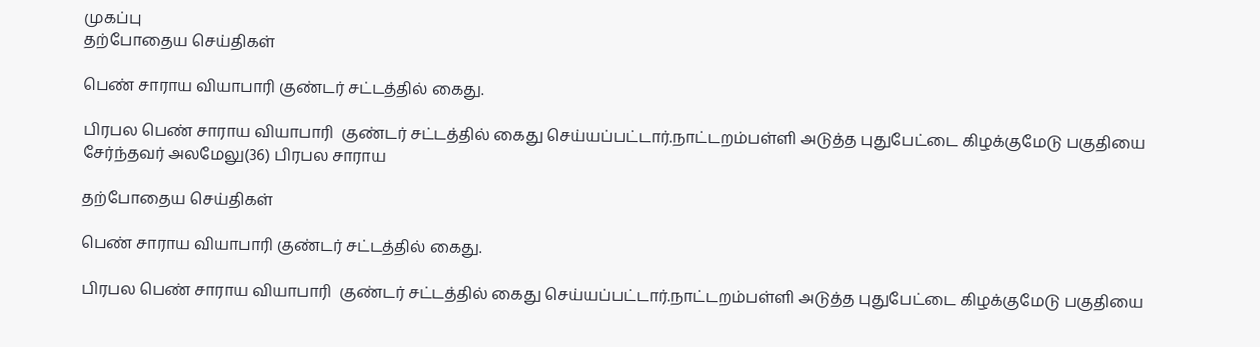முகப்பு
தற்போதைய செய்திகள்

பெண் சாராய வியாபாரி குண்டர் சட்டத்தில் கைது.

பிரபல பெண் சாராய வியாபாரி  குண்டர் சட்டத்தில் கைது செய்யப்பட்டார்.நாட்டறம்பள்ளி அடுத்த புதுபேட்டை கிழக்குமேடு பகுதியை சேர்ந்தவர் அலமேலு(36) பிரபல சாராய

தற்போதைய செய்திகள்

பெண் சாராய வியாபாரி குண்டர் சட்டத்தில் கைது.

பிரபல பெண் சாராய வியாபாரி  குண்டர் சட்டத்தில் கைது செய்யப்பட்டார்.நாட்டறம்பள்ளி அடுத்த புதுபேட்டை கிழக்குமேடு பகுதியை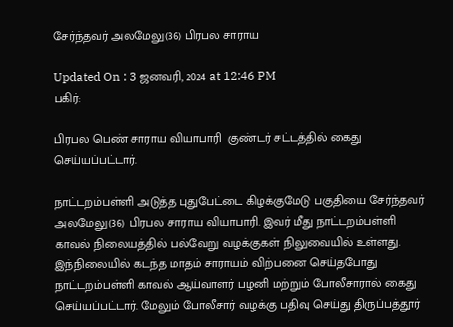சேர்ந்தவர் அலமேலு(36) பிரபல சாராய

Updated On : 3 ஜனவரி, 2024 at 12:46 PM
பகிர்:

பிரபல பெண் சாராய வியாபாரி  குண்டர் சட்டத்தில் கைது செய்யப்பட்டார்.

நாட்டறம்பள்ளி அடுத்த புதுபேட்டை கிழக்குமேடு பகுதியை சேர்ந்தவர் அலமேலு(36) பிரபல சாராய வியாபாரி. இவர் மீது நாட்டறம்பள்ளி காவல் நிலையத்தில் பல்வேறு வழக்குகள் நிலுவையில் உள்ளது. இந்நிலையில் கடந்த மாதம் சாராயம் விற்பனை செய்தபோது நாட்டறம்பள்ளி காவல் ஆய்வாளர் பழனி மற்றும் போலீசாரால் கைது செய்யப்பட்டார். மேலும் போலீசார் வழக்கு பதிவு செய்து திருப்பத்தூர்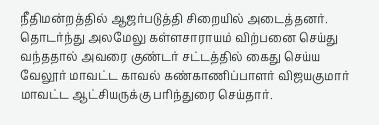நீதிமன்றத்தில் ஆஜர்படுத்தி சிறையில் அடைத்தனர். தொடர்ந்து அலமேலு கள்ளசாராயம் விற்பனை செய்து வந்ததால் அவரை குண்டர் சட்டத்தில் கைது செய்ய வேலூர் மாவட்ட காவல் கண்காணிப்பாளர் விஜயகுமார் மாவட்ட ஆட்சியருக்கு பரிந்துரை செய்தார்.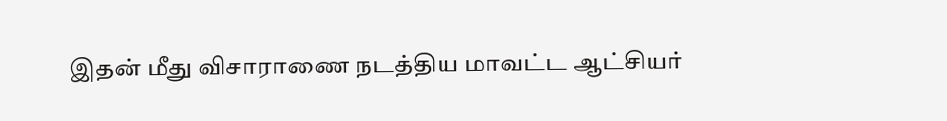இதன் மீது விசாராணை நடத்திய மாவட்ட ஆட்சியர்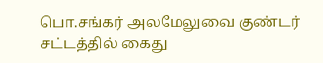பொ.சங்கர் அலமேலுவை குண்டர் சட்டத்தில் கைது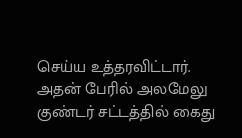செய்ய உத்தரவிட்டார். அதன் பேரில் அலமேலு குண்டர் சட்டத்தில் கைது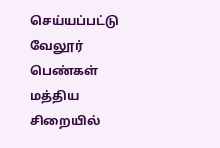செய்யப்பட்டு வேலூர் பெண்கள் மத்திய சிறையில்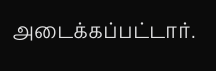அடைக்கப்பட்டார்.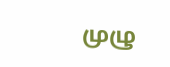முழு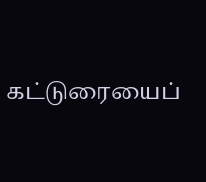கட்டுரையைப்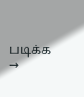படிக்க →